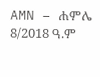AMN – ሐምሌ 8/2018 ዓ.ም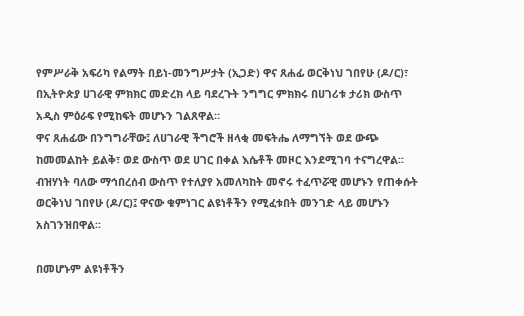የምሥራቅ አፍሪካ የልማት በይነ-መንግሥታት (ኢጋድ) ዋና ጸሐፊ ወርቅነህ ገበየሁ (ዶ/ር)፣ በኢትዮጵያ ሀገራዊ ምክክር መድረክ ላይ ባደረጉት ንግግር ምክክሩ በሀገሪቱ ታሪክ ውስጥ አዲስ ምዕራፍ የሚከፍት መሆኑን ገልጸዋል።
ዋና ጸሐፊው በንግግራቸው፤ ለሀገራዊ ችግሮች ዘላቂ መፍትሔ ለማግኘት ወደ ውጭ ከመመልከት ይልቅ፣ ወደ ውስጥ ወደ ሀገር በቀል እሴቶች መዞር እንደሚገባ ተናግረዋል።
ብዝሃነት ባለው ማኅበረሰብ ውስጥ የተለያየ አመለካከት መኖሩ ተፈጥሯዊ መሆኑን የጠቀሱት ወርቅነህ ገበየሁ (ዶ/ር)፤ ዋናው ቁምነገር ልዩነቶችን የሚፈቱበት መንገድ ላይ መሆኑን አስገንዝበዋል።

በመሆኑም ልዩነቶችን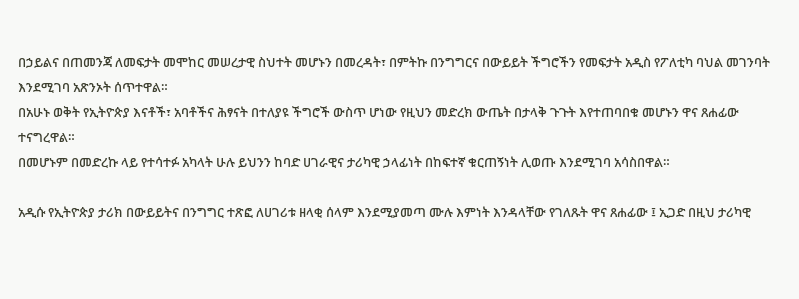በኃይልና በጠመንጃ ለመፍታት መሞከር መሠረታዊ ስህተት መሆኑን በመረዳት፣ በምትኩ በንግግርና በውይይት ችግሮችን የመፍታት አዲስ የፖለቲካ ባህል መገንባት እንደሚገባ አጽንኦት ሰጥተዋል።
በአሁኑ ወቅት የኢትዮጵያ እናቶች፣ አባቶችና ሕፃናት በተለያዩ ችግሮች ውስጥ ሆነው የዚህን መድረክ ውጤት በታላቅ ጉጉት እየተጠባበቁ መሆኑን ዋና ጸሐፊው ተናግረዋል።
በመሆኑም በመድረኩ ላይ የተሳተፉ አካላት ሁሉ ይህንን ከባድ ሀገራዊና ታሪካዊ ኃላፊነት በከፍተኛ ቁርጠኝነት ሊወጡ እንደሚገባ አሳስበዋል።

አዲሱ የኢትዮጵያ ታሪክ በውይይትና በንግግር ተጽፎ ለሀገሪቱ ዘላቂ ሰላም እንደሚያመጣ ሙሉ እምነት እንዳላቸው የገለጹት ዋና ጸሐፊው ፤ ኢጋድ በዚህ ታሪካዊ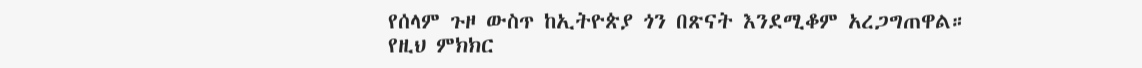የሰላም ጉዞ ውስጥ ከኢትዮጵያ ጎን በጽናት እንደሚቆም አረጋግጠዋል።
የዚህ ምክክር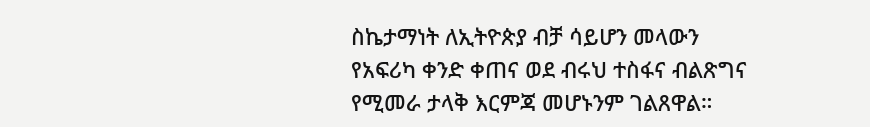ስኬታማነት ለኢትዮጵያ ብቻ ሳይሆን መላውን የአፍሪካ ቀንድ ቀጠና ወደ ብሩህ ተስፋና ብልጽግና የሚመራ ታላቅ እርምጃ መሆኑንም ገልጸዋል።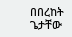በበረከት ጌታቸው